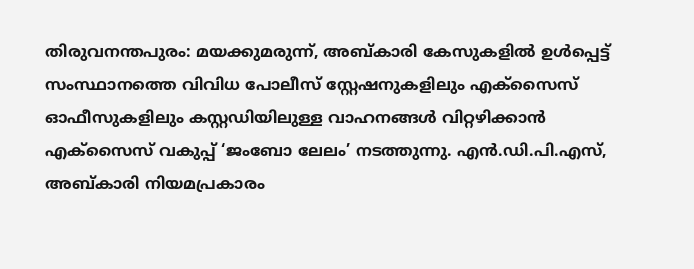തിരുവനന്തപുരം: മയക്കുമരുന്ന്, അബ്കാരി കേസുകളിൽ ഉൾപ്പെട്ട് സംസ്ഥാനത്തെ വിവിധ പോലീസ് സ്റ്റേഷനുകളിലും എക്സൈസ് ഓഫീസുകളിലും കസ്റ്റഡിയിലുള്ള വാഹനങ്ങൾ വിറ്റഴിക്കാൻ എക്സൈസ് വകുപ്പ് ‘ജംബോ ലേലം’ നടത്തുന്നു. എൻ.ഡി.പി.എസ്, അബ്കാരി നിയമപ്രകാരം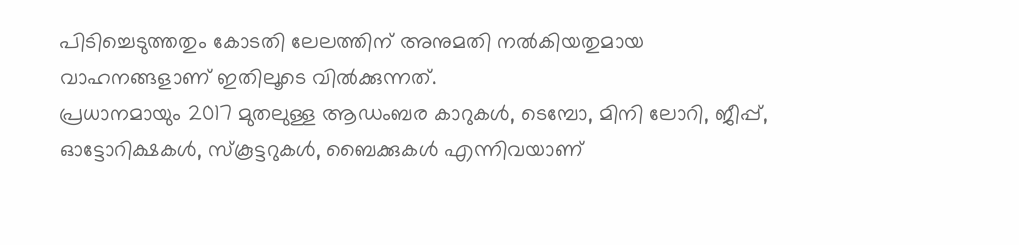പിടിച്ചെടുത്തതും കോടതി ലേലത്തിന് അനുമതി നൽകിയതുമായ വാഹനങ്ങളാണ് ഇതിലൂടെ വിൽക്കുന്നത്.
പ്രധാനമായും 2017 മുതലുള്ള ആഡംബര കാറുകൾ, ടെമ്പോ, മിനി ലോറി, ജീപ്പ്, ഓട്ടോറിക്ഷകൾ, സ്കൂട്ടറുകൾ, ബൈക്കുകൾ എന്നിവയാണ്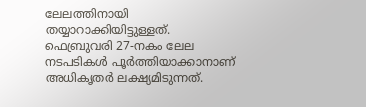ലേലത്തിനായി തയ്യാറാക്കിയിട്ടുള്ളത്. ഫെബ്രുവരി 27-നകം ലേല നടപടികൾ പൂർത്തിയാക്കാനാണ് അധികൃതർ ലക്ഷ്യമിടുന്നത്.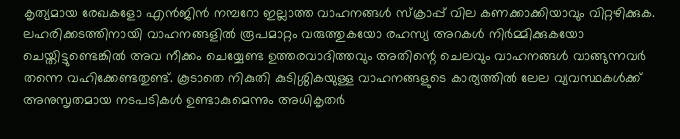കൃത്യമായ രേഖകളോ എൻജിൻ നമ്പറോ ഇല്ലാത്ത വാഹനങ്ങൾ സ്ക്രാപ്പ് വില കണക്കാക്കിയാവും വിറ്റഴിക്കുക.
ലഹരിക്കടത്തിനായി വാഹനങ്ങളിൽ രൂപമാറ്റം വരുത്തുകയോ രഹസ്യ അറകൾ നിർമ്മിക്കുകയോ ചെയ്തിട്ടുണ്ടെങ്കിൽ അവ നീക്കം ചെയ്യേണ്ട ഉത്തരവാദിത്തവും അതിന്റെ ചെലവും വാഹനങ്ങൾ വാങ്ങുന്നവർ തന്നെ വഹിക്കേണ്ടതുണ്ട്. കൂടാതെ നികുതി കുടിശ്ശികയുള്ള വാഹനങ്ങളുടെ കാര്യത്തിൽ ലേല വ്യവസ്ഥകൾക്ക് അനുസൃതമായ നടപടികൾ ഉണ്ടാകുമെന്നും അധികൃതർ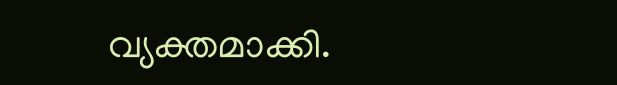വ്യക്തമാക്കി.